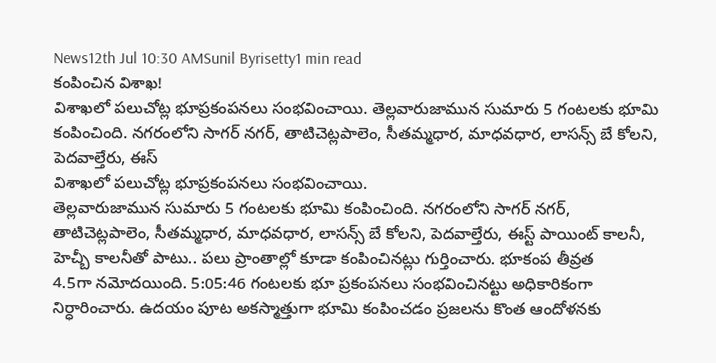News12th Jul 10:30 AMSunil Byrisetty1 min read
కంపించిన విశాఖ!
విశాఖలో పలుచోట్ల భూప్రకంపనలు సంభవించాయి. తెల్లవారుజామున సుమారు 5 గంటలకు భూమి కంపించింది. నగరంలోని సాగర్ నగర్, తాటిచెట్లపాలెం, సీతమ్మధార, మాధవధార, లాసన్స్ బే కోలని, పెదవాల్తేరు, ఈస్
విశాఖలో పలుచోట్ల భూప్రకంపనలు సంభవించాయి.
తెల్లవారుజామున సుమారు 5 గంటలకు భూమి కంపించింది. నగరంలోని సాగర్ నగర్, తాటిచెట్లపాలెం, సీతమ్మధార, మాధవధార, లాసన్స్ బే కోలని, పెదవాల్తేరు, ఈస్ట్ పాయింట్ కాలనీ, హెచ్బీ కాలనీతో పాటు.. పలు ప్రాంతాల్లో కూడా కంపించినట్లు గుర్తించారు. భూకంప తీవ్రత
4.5గా నమోదయింది. 5:05:46 గంటలకు భూ ప్రకంపనలు సంభవించినట్టు అధికారికంగా నిర్ధారించారు. ఉదయం పూట అకస్మాత్తుగా భూమి కంపించడం ప్రజలను కొంత ఆందోళనకు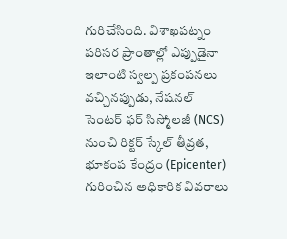గురిచేసింది. విశాఖపట్నం పరిసర ప్రాంతాల్లో ఎప్పుడైనా ఇలాంటి స్వల్ప ప్రకంపనలు వచ్చినప్పుడు, నేషనల్ సెంటర్ ఫర్ సిస్మోలజీ (NCS) నుంచి రిక్టర్ స్కేల్ తీవ్రత, భూకంప కేంద్రం (Epicenter) గురించిన అధికారిక వివరాలు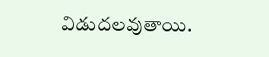విడుదలవుతాయి.